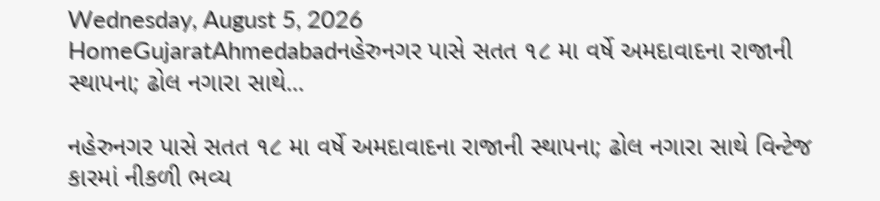Wednesday, August 5, 2026
HomeGujaratAhmedabadનહેરુનગર પાસે સતત ૧૮ મા વર્ષે અમદાવાદના રાજાની સ્થાપના; ઢોલ નગારા સાથે...

નહેરુનગર પાસે સતત ૧૮ મા વર્ષે અમદાવાદના રાજાની સ્થાપના; ઢોલ નગારા સાથે વિન્ટેજ કારમાં નીકળી ભવ્ય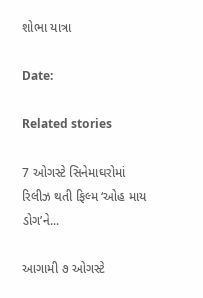શોભા યાત્રા

Date:

Related stories

7 ઓગસ્ટે સિનેમાઘરોમાં રિલીઝ થતી ફિલ્મ ‘ઓહ માય ડોગ’ને...

આગામી ૭ ઓગસ્ટે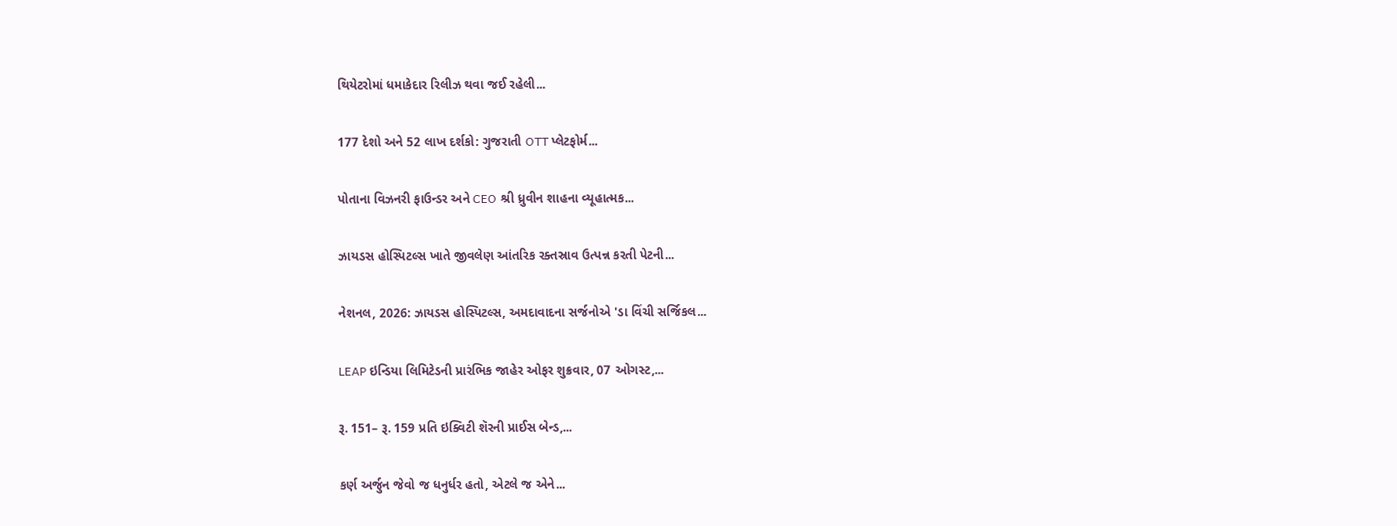થિયેટરોમાં ધમાકેદાર રિલીઝ થવા જઈ રહેલી...

177 દેશો અને 52 લાખ દર્શકો: ગુજરાતી OTT પ્લેટફોર્મ...

પોતાના વિઝનરી ફાઉન્ડર અને CEO શ્રી ધ્રુવીન શાહના વ્યૂહાત્મક...

ઝાયડસ હોસ્પિટલ્સ ખાતે જીવલેણ આંતરિક રક્તસ્રાવ ઉત્પન્ન કરતી પેટની...

નેશનલ, 2026: ઝાયડસ હોસ્પિટલ્સ, અમદાવાદના સર્જનોએ 'ડા વિંચી સર્જિકલ...

LEAP ઇન્ડિયા લિમિટેડની પ્રારંભિક જાહેર ઓફર શુક્રવાર, 07 ઓગસ્ટ,...

રૂ. 151– રૂ. 159 પ્રતિ ઇક્વિટી શૅરની પ્રાઈસ બેન્ડ,...

કર્ણ અર્જુન જેવો જ ધનુર્ધર હતો, એટલે જ એને...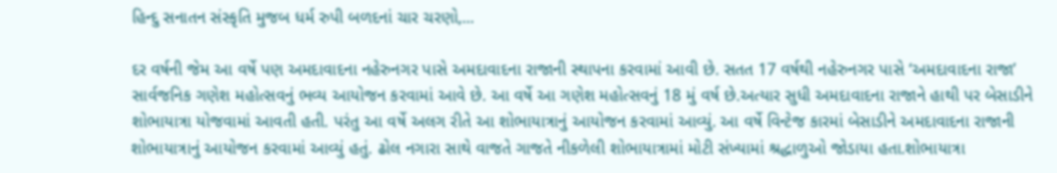હિન્દુ સનાતન સંસ્કૃતિ મુજબ ધર્મ રુપી બળદનાં ચાર ચરણો,...

દર વર્ષની જેમ આ વર્ષે પણ અમદાવાદના નહેરુનગર પાસે અમદાવાદના રાજાની સ્થાપના કરવામાં આવી છે. સતત 17 વર્ષથી નહેરુનગર પાસે ‘અમદાવાદના રાજા’ સાર્વજનિક ગણેશ મહોત્સવનું ભવ્ય આયોજન કરવામાં આવે છે. આ વર્ષે આ ગણેશ મહોત્સવનું 18 મું વર્ષ છે.અત્યાર સુધી અમદાવાદના રાજાને હાથી પર બેસાડીને શોભાયાત્રા યોજવામાં આવતી હતી. પરંતુ આ વર્ષે અલગ રીતે આ શોભાયાત્રાનું આયોજન કરવામાં આવ્યું. આ વર્ષે વિન્ટેજ કારમાં બેસાડીને અમદાવાદના રાજાની શોભાયાત્રાનું આયોજન કરવામાં આવ્યું હતું. ઢોલ નગારા સાથે વાજતે ગાજતે નીકળેલી શોભાયાત્રામાં મોટી સંખ્યામાં શ્રદ્ધાળુઓ જોડાયા હતા.શોભાયાત્રા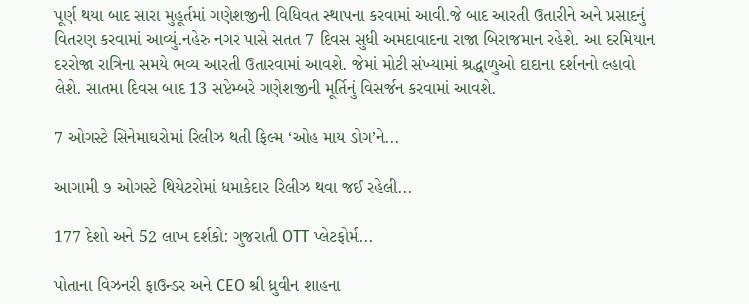પૂર્ણ થયા બાદ સારા મુહૂર્તમાં ગણેશજીની વિધિવત સ્થાપના કરવામાં આવી.જે બાદ આરતી ઉતારીને અને પ્રસાદનું વિતરણ કરવામાં આવ્યું.નહેરુ નગર પાસે સતત 7 દિવસ સુધી અમદાવાદના રાજા બિરાજમાન રહેશે. આ દરમિયાન દરરોજા રાત્રિના સમયે ભવ્ય આરતી ઉતારવામાં આવશે. જેમાં મોટી સંખ્યામાં શ્રદ્ધાળુઓ દાદાના દર્શનનો લ્હાવો લેશે. સાતમા દિવસ બાદ 13 સપ્ટેમ્બરે ગણેશજીની મૂર્તિનું વિસર્જન કરવામાં આવશે.

7 ઓગસ્ટે સિનેમાઘરોમાં રિલીઝ થતી ફિલ્મ ‘ઓહ માય ડોગ’ને...

આગામી ૭ ઓગસ્ટે થિયેટરોમાં ધમાકેદાર રિલીઝ થવા જઈ રહેલી...

177 દેશો અને 52 લાખ દર્શકો: ગુજરાતી OTT પ્લેટફોર્મ...

પોતાના વિઝનરી ફાઉન્ડર અને CEO શ્રી ધ્રુવીન શાહના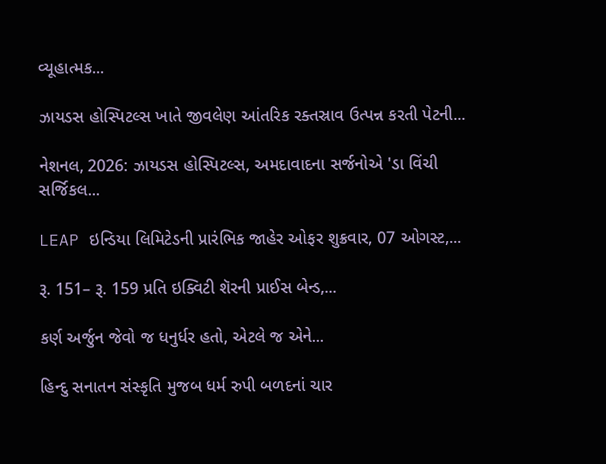વ્યૂહાત્મક...

ઝાયડસ હોસ્પિટલ્સ ખાતે જીવલેણ આંતરિક રક્તસ્રાવ ઉત્પન્ન કરતી પેટની...

નેશનલ, 2026: ઝાયડસ હોસ્પિટલ્સ, અમદાવાદના સર્જનોએ 'ડા વિંચી સર્જિકલ...

LEAP ઇન્ડિયા લિમિટેડની પ્રારંભિક જાહેર ઓફર શુક્રવાર, 07 ઓગસ્ટ,...

રૂ. 151– રૂ. 159 પ્રતિ ઇક્વિટી શૅરની પ્રાઈસ બેન્ડ,...

કર્ણ અર્જુન જેવો જ ધનુર્ધર હતો, એટલે જ એને...

હિન્દુ સનાતન સંસ્કૃતિ મુજબ ધર્મ રુપી બળદનાં ચાર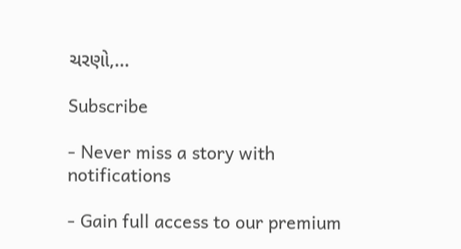ચરણો,...

Subscribe

- Never miss a story with notifications

- Gain full access to our premium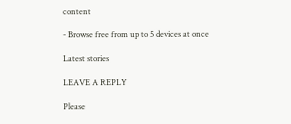content

- Browse free from up to 5 devices at once

Latest stories

LEAVE A REPLY

Please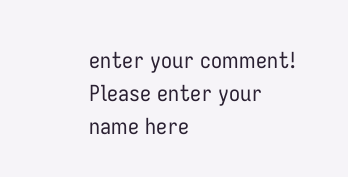enter your comment!
Please enter your name here